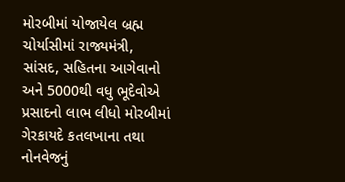મોરબીમાં યોજાયેલ બ્રહ્મ ચોર્યાસીમાં રાજ્યમંત્રી, સાંસદ, સહિતના આગેવાનો અને 5000થી વધુ ભૂદેવોએ પ્રસાદનો લાભ લીધો મોરબીમાં ગેરકાયદે કતલખાના તથા નોનવેજનું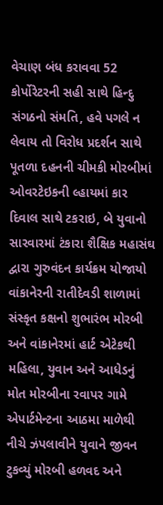વેચાણ બંધ કરાવવા 52 કોર્પોરેટરની સહી સાથે હિન્દુ સંગઠનો સંમતિ, હવે પગલે ન લેવાય તો વિરોધ પ્રદર્શન સાથે પૂતળા દહનની ચીમકી મોરબીમાં ઓવરટેઇકની લ્હાયમાં કાર દિવાલ સાથે ટકરાઇ, બે યુવાનો સારવારમાં ટંકારા શૈક્ષિક મહાસંઘ દ્વારા ગુરુવંદન કાર્યક્રમ યોજાયો વાંકાનેરની રાતીદેવડી શાળામાં સંસ્કૃત કક્ષનો શુભારંભ મોરબી અને વાંકાનેરમાં હાર્ટ એટેકથી મહિલા, યુવાન અને આધેડનું મોત મોરબીના રવાપર ગામે એપાર્ટમેન્ટના આઠમા માળેથી નીચે ઝંપલાવીને યુવાને જીવન ટુકવ્યું મોરબી હળવદ અને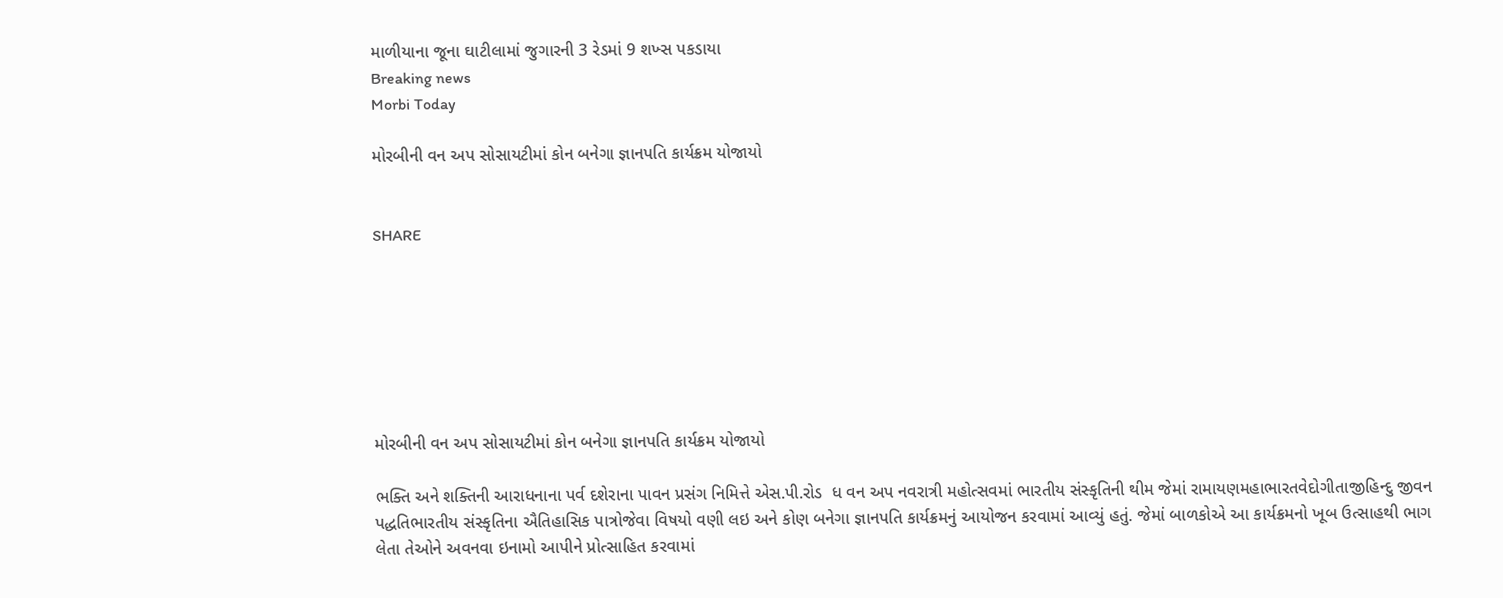માળીયાના જૂના ઘાટીલામાં જુગારની 3 રેડમાં 9 શખ્સ પકડાયા
Breaking news
Morbi Today

મોરબીની વન અપ સોસાયટીમાં કોન બનેગા જ્ઞાનપતિ કાર્યક્રમ યોજાયો


SHARE







મોરબીની વન અપ સોસાયટીમાં કોન બનેગા જ્ઞાનપતિ કાર્યક્રમ યોજાયો

ભક્તિ અને શક્તિની આરાધનાના પર્વ દશેરાના પાવન પ્રસંગ નિમિત્તે એસ.પી.રોડ  ધ વન અપ નવરાત્રી મહોત્સવમાં ભારતીય સંસ્કૃતિની થીમ જેમાં રામાયણમહાભારતવેદોગીતાજીહિન્દુ જીવન પદ્ધતિભારતીય સંસ્કૃતિના ઐતિહાસિક પાત્રોજેવા વિષયો વણી લઇ અને કોણ બનેગા જ્ઞાનપતિ કાર્યક્રમનું આયોજન કરવામાં આવ્યું હતું. જેમાં બાળકોએ આ કાર્યક્રમનો ખૂબ ઉત્સાહથી ભાગ લેતા તેઓને અવનવા ઇનામો આપીને પ્રોત્સાહિત કરવામાં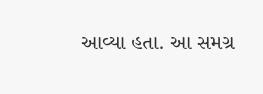આવ્યા હતા. આ સમગ્ર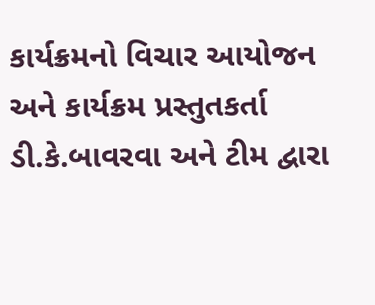કાર્યક્રમનો વિચાર આયોજન અને કાર્યક્રમ પ્રસ્તુતકર્તા ડી.કે.બાવરવા અને ટીમ દ્વારા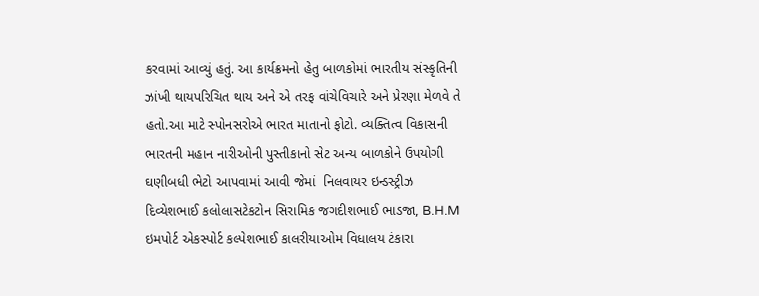કરવામાં આવ્યું હતું. આ કાર્યક્રમનો હેતુ બાળકોમાં ભારતીય સંસ્કૃતિની ઝાંખી થાયપરિચિત થાય અને એ તરફ વાંચેવિચારે અને પ્રેરણા મેળવે તે હતો.આ માટે સ્પોનસરોએ ભારત માતાનો ફોટો. વ્યક્તિત્વ વિકાસની ભારતની મહાન નારીઓની પુસ્તીકાનો સેટ અન્ય બાળકોને ઉપયોગી ઘણીબધી ભેટો આપવામાં આવી જેમાં  નિલવાયર ઇન્ડસ્ટ્રીઝ દિવ્યેશભાઈ કલોલાસટેકટોન સિરામિક જગદીશભાઈ ભાડજા, B.H.M ઇમપોર્ટ એકસ્પોર્ટ કલ્પેશભાઈ કાલરીયાઓમ વિધાલય ટંકારા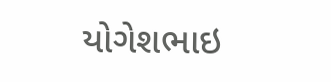યોગેશભાઇ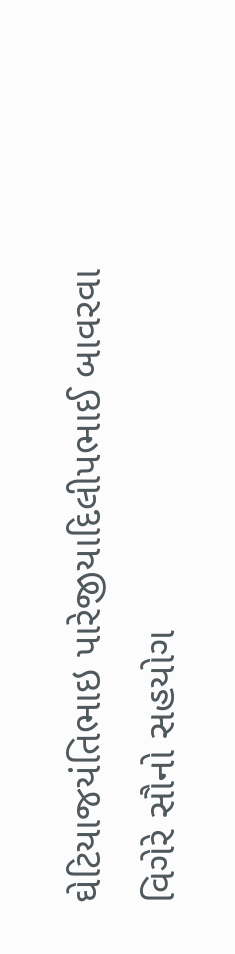ઘેટિયાજયંતિભાઇ પારેજીયાદિલીપભાઈ બાવરવા વિગેરે સૌનો સહયોગ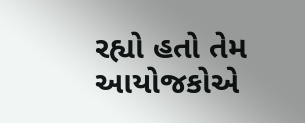રહ્યો હતો તેમ આયોજકોએ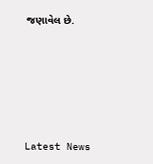જણાવેલ છે.






Latest News